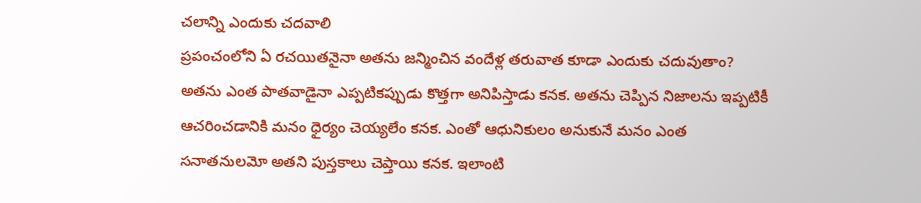చలాన్ని ఎందుకు చదవాలి
ప్రపంచంలోని ఏ రచయితనైనా అతను జన్మించిన వందేళ్ల తరువాత కూడా ఎందుకు చదువుతాం? అతను ఎంత పాతవాడైనా ఎప్పటికప్పుడు కొత్తగా అనిపిస్తాడు కనక. అతను చెప్పిన నిజాలను ఇప్పటికీ ఆచరించడానికి మనం ధైర్యం చెయ్యలేం కనక. ఎంతో ఆధునికులం అనుకునే మనం ఎంత సనాతనులమో అతని పుస్తకాలు చెప్తాయి కనక. ఇలాంటి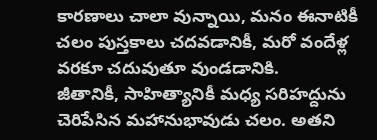కారణాలు చాలా వున్నాయి, మనం ఈనాటికీ చలం పుస్తకాలు చదవడానికీ, మరో వందేళ్ల వరకూ చదువుతూ వుండడానికి.
జీతానికీ, సాహిత్యానికీ మధ్య సరిహద్దును చెరిపేసిన మహానుభావుడు చలం. అతని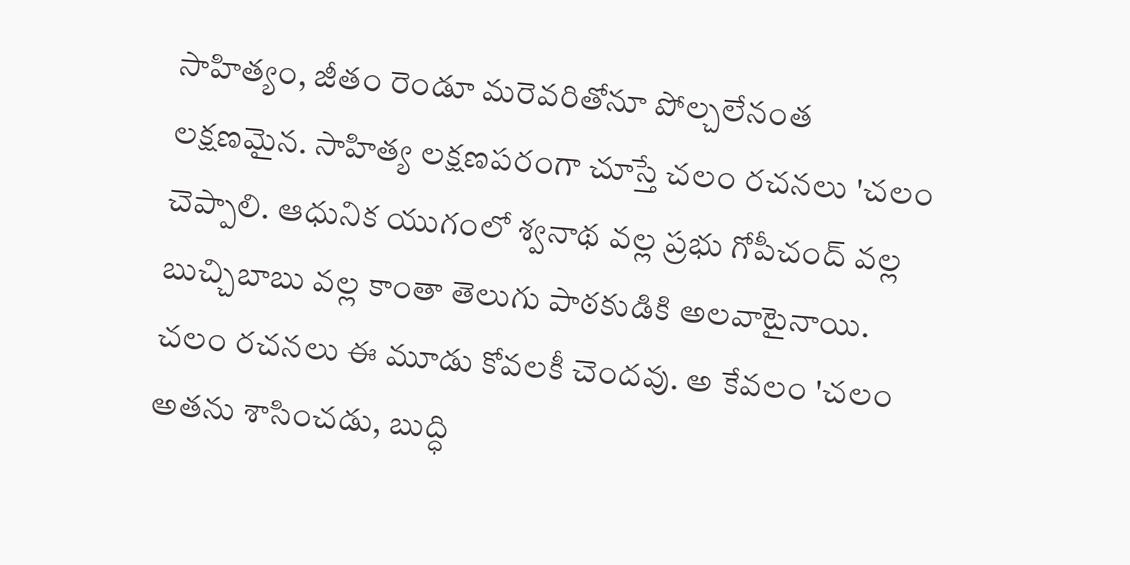సాహిత్యం, జీతం రెండూ మరెవరితోనూ పోల్చలేనంత లక్షణమైన. సాహిత్య లక్షణపరంగా చూస్తే చలం రచనలు 'చలం చెప్పాలి. ఆధునిక యుగంలో శ్వనాథ వల్ల ప్రభు గోపీచంద్ వల్ల బుచ్చిబాబు వల్ల కాంతా తెలుగు పాఠకుడికి అలవాటైనాయి. చలం రచనలు ఈ మూడు కోవలకీ చెందవు. అ కేవలం 'చలం అతను శాసించడు, బుద్ధి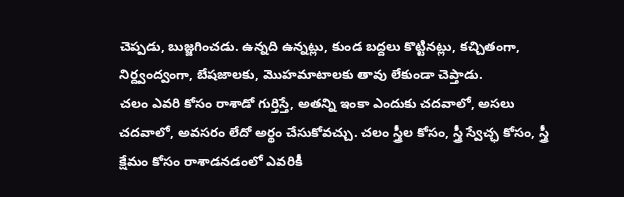చెప్పడు, బుజ్జగించడు. ఉన్నది ఉన్నట్లు, కుండ బద్దలు కొట్టినట్లు, కచ్చితంగా, నిర్ద్వంద్వంగా, బేషజాలకు, మొహమాటాలకు తావు లేకుండా చెప్తాడు.
చలం ఎవరి కోసం రాశాడో గుర్తిస్తే, అతన్ని ఇంకా ఎందుకు చదవాలో, అసలు చదవాలో, అవసరం లేదో అర్థం చేసుకోవచ్చు. చలం స్త్రీల కోసం, స్త్రీ స్వేచ్ఛ కోసం, స్త్రీ క్షేమం కోసం రాశాడనడంలో ఎవరికీ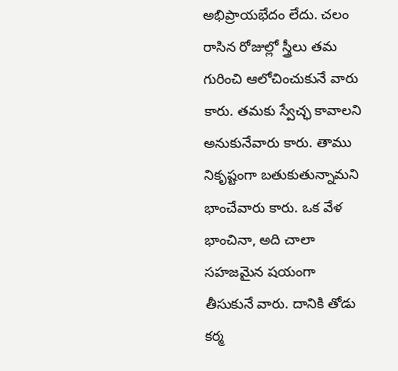అభిప్రాయభేదం లేదు. చలం రాసిన రోజుల్లో స్త్రీలు తమ గురించి ఆలోచించుకునే వారు కారు. తమకు స్వేచ్ఛ కావాలని అనుకునేవారు కారు. తాము నికృష్టంగా బతుకుతున్నామని భాంచేవారు కారు. ఒక వేళ భాంచినా, అది చాలా సహజమైన షయంగా తీసుకునే వారు. దానికి తోడు కర్మ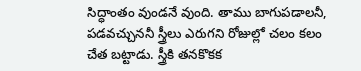సిద్ధాంతం వుండనే వుంది. తాము బాగుపడాలనీ, పడవచ్చుననీ స్త్రీలు ఎరుగని రోజుల్లో చలం కలం చేత బట్టాడు. స్త్రీకి తనకొకక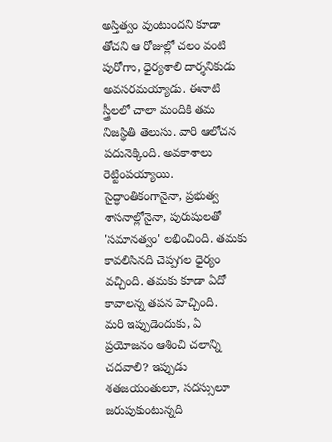అస్తిత్వం వుంటుందని కూడా తోచని ఆ రోజుల్లో చలం వంటి పురోగాు, ధైర్యశాలి దార్శనికుడు అవసరమయ్యాడు. ఈనాటి స్త్రీలలో చాలా మందికి తమ నిజస్థితి తెలుసు. వారి ఆలోచన పదునెక్కింది. అవకాశాలు రెట్టింపయ్యాయి. సైద్ధాంతికంగానైనా, ప్రభుత్వ శాసనాల్లోనైనా, పురుషులతో 'సమానత్వం' లభించింది. తమకు కావలిసినది చెప్పగల ధైర్యం వచ్చింది. తమకు కూడా ఏదో కావాలన్న తపన హెచ్చింది.
మరి ఇప్పుడెందుకు, ఏ ప్రయోజనం ఆశించి చలాన్ని చదవాలి? ఇప్పుడు శతజయంతులూ, సదస్సులూ జరుపుకుంటున్నది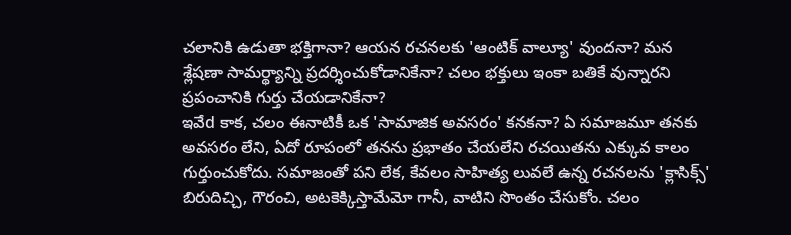చలానికి ఉడుతా భక్తిగానా? ఆయన రచనలకు 'ఆంటిక్ వాల్యూ' వుందనా? మన శ్లేషణా సామర్థ్యాన్ని ప్రదర్శించుకోడానికేనా? చలం భక్తులు ఇంకా బతికే వున్నారని ప్రపంచానికి గుర్తు చేయడానికేనా?
ఇవేd కాక, చలం ఈనాటికీ ఒక 'సామాజిక అవసరం' కనకనా? ఏ సమాజమూ తనకు అవసరం లేని, ఏదో రూపంలో తనను ప్రభాతం చేయలేని రచయితను ఎక్కువ కాలం గుర్తుంచుకోదు. సమాజంతో పని లేక, కేవలం సాహిత్య లువలే ఉన్న రచనలను 'క్లాసిక్స్' బిరుదిచ్చి, గౌరంచి, అటకెక్కిస్తామేమో గానీ, వాటిని సొంతం చేసుకోం. చలం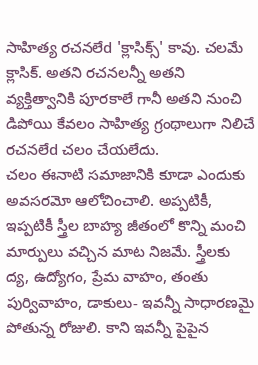సాహిత్య రచనలేd 'క్లాసిక్స్' కావు. చలమే క్లాసిక్. అతని రచనలన్నీ అతని వ్యక్తిత్వానికి పూరకాలే గానీ అతని నుంచి డిపోయి కేవలం సాహిత్య గ్రంథాలుగా నిలిచే రచనలేd చలం చేయలేదు.
చలం ఈనాటి సమాజానికి కూడా ఎందుకు అవసరమో ఆలోచించాలి. అప్పటికీ, ఇప్పటికీ స్త్రీల బాహ్య జీతంలో కొన్ని మంచి మార్పులు వచ్చిన మాట నిజమే. స్త్రీలకు ద్య, ఉద్యోగం, ప్రేమ వాహం, తంతు పుర్వివాహం, డాకులు- ఇవన్నీ సాధారణమై పోతున్న రోజులి. కాని ఇవన్నీ పైపైన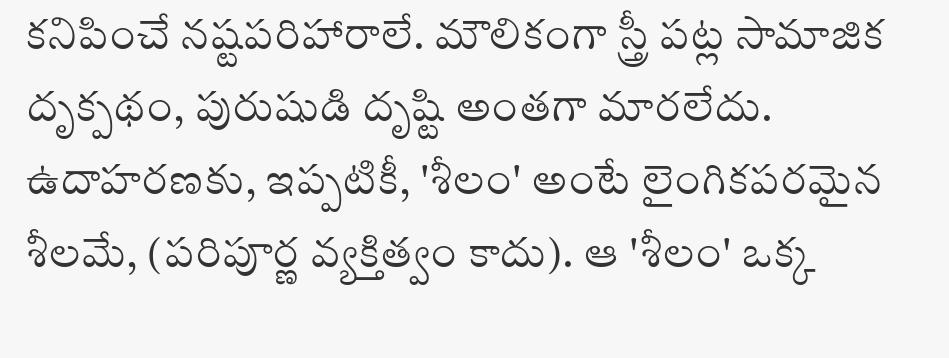కనిపించే నష్టపరిహారాలే. మౌలికంగా స్త్రీ పట్ల సామాజిక దృక్పథం, పురుషుడి దృష్టి అంతగా మారలేదు. ఉదాహరణకు, ఇప్పటికీ, 'శీలం' అంటే లైంగికపరమైన శీలమే, (పరిపూర్ణ వ్యక్తిత్వం కాదు). ఆ 'శీలం' ఒక్క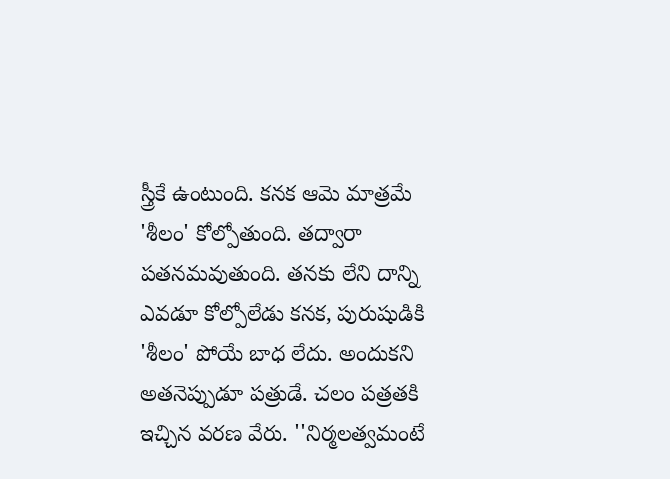స్త్రీకే ఉంటుంది. కనక ఆమె మాత్రమే 'శీలం' కోల్పోతుంది. తద్వారా పతనమవుతుంది. తనకు లేని దాన్ని ఎవడూ కోల్పోలేడు కనక, పురుషుడికి 'శీలం' పోయే బాధ లేదు. అందుకని అతనెప్పుడూ పత్రుడే. చలం పత్రతకి ఇచ్చిన వరణ వేరు. ''నిర్మలత్వమంటే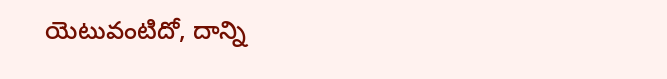యెటువంటిదో, దాన్ని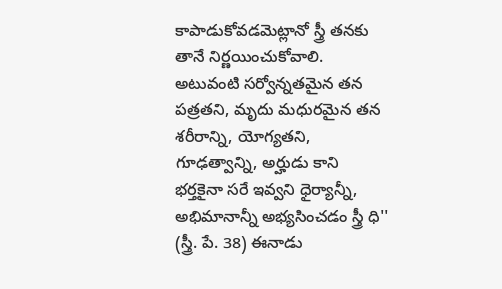కాపాడుకోవడమెట్లానో స్త్రీ తనకు తానే నిర్ణయించుకోవాలి. అటువంటి సర్వోన్నతమైన తన పత్రతని, మృదు మధురమైన తన శరీరాన్ని, యోగ్యతని, గూఢత్వాన్ని, అర్హుడు కాని భర్తకైనా సరే ఇవ్వని ధైర్యాన్నీ, అభిమానాన్నీ అభ్యసించడం స్త్రీ ధి'' (స్త్రీ. పే. 38) ఈనాడు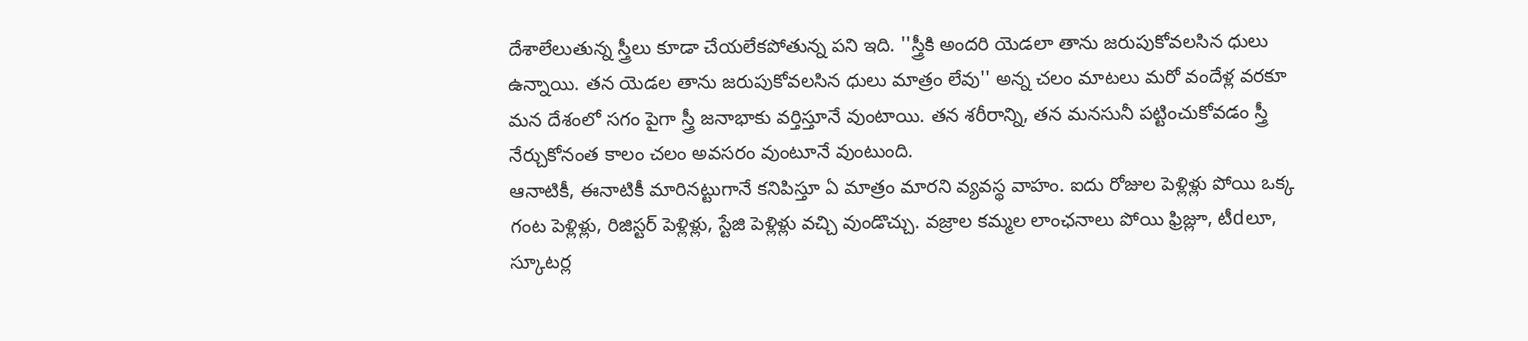దేశాలేలుతున్న స్త్రీలు కూడా చేయలేకపోతున్న పని ఇది. ''స్త్రీకి అందరి యెడలా తాను జరుపుకోవలసిన ధులు ఉన్నాయి. తన యెడల తాను జరుపుకోవలసిన ధులు మాత్రం లేవు'' అన్న చలం మాటలు మరో వందేళ్ల వరకూ మన దేశంలో సగం పైగా స్త్రీ జనాభాకు వర్తిస్తూనే వుంటాయి. తన శరీరాన్ని, తన మనసునీ పట్టించుకోవడం స్త్రీ నేర్చుకోనంత కాలం చలం అవసరం వుంటూనే వుంటుంది.
ఆనాటికీ, ఈనాటికీ మారినట్టుగానే కనిపిస్తూ ఏ మాత్రం మారని వ్యవస్థ వాహం. ఐదు రోజుల పెళ్లిళ్లు పోయి ఒక్క గంట పెళ్లిళ్లు, రిజిస్టర్ పెళ్లిళ్లు, స్టేజి పెళ్లిళ్లు వచ్చి వుండొచ్చు. వజ్రాల కమ్మల లాంఛనాలు పోయి ఫ్రిజ్లూ, టీdలూ, స్కూటర్ల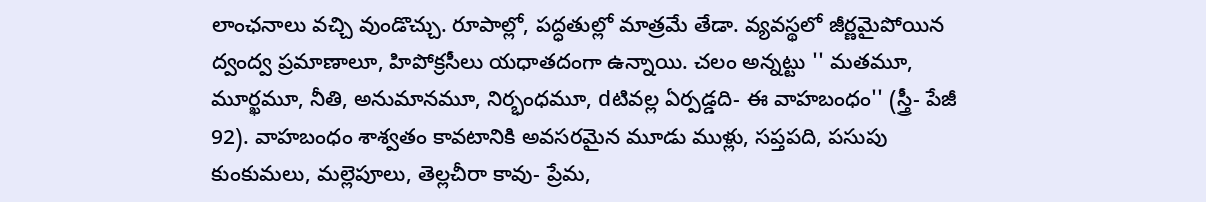లాంఛనాలు వచ్చి వుండొచ్చు. రూపాల్లో, పద్ధతుల్లో మాత్రమే తేడా. వ్యవస్థలో జీర్ణమైపోయిన ద్వంద్వ ప్రమాణాలూ, హిపోక్రసీలు యధాతదంగా ఉన్నాయి. చలం అన్నట్టు '' మతమూ, మూర్ఖమూ, నీతి, అనుమానమూ, నిర్భంధమూ, dటివల్ల ఏర్పడ్డది- ఈ వాహబంధం'' (స్త్రీ- పేజీ 92). వాహబంధం శాశ్వతం కావటానికి అవసరమైన మూడు ముళ్లు, సప్తపది, పసుపు కుంకుమలు, మల్లెపూలు, తెల్లచీరా కావు- ప్రేమ,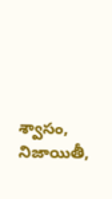శ్వాసం, నిజాయితీ,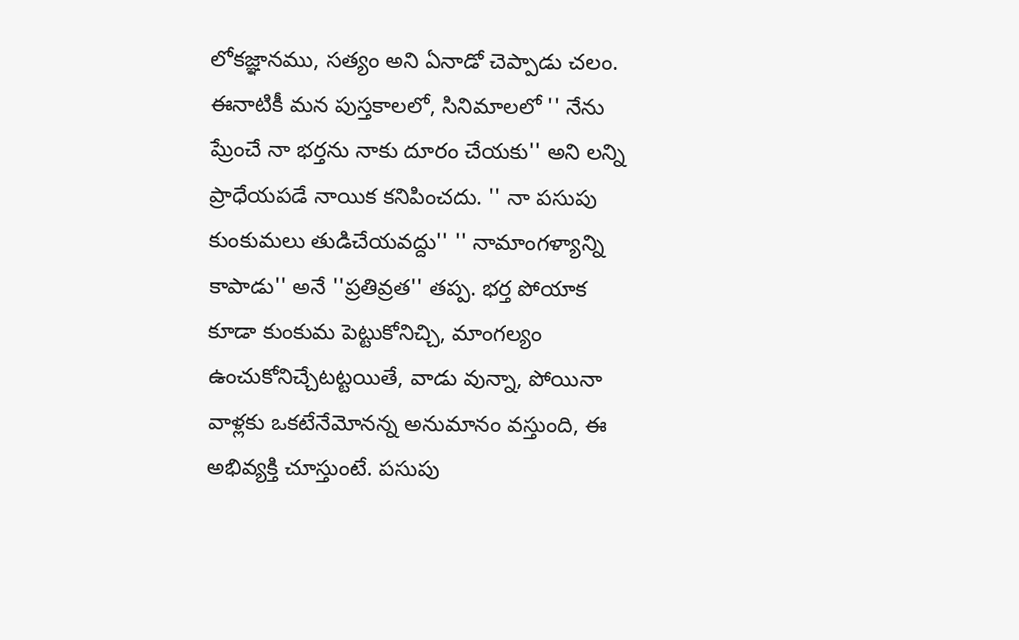లోకజ్ఞానము, సత్యం అని ఏనాడో చెప్పాడు చలం. ఈనాటికీ మన పుస్తకాలలో, సినిమాలలో '' నేను ప్రేుంచే నా భర్తను నాకు దూరం చేయకు'' అని లన్ని ప్రాధేయపడే నాయిక కనిపించదు. '' నా పసుపు కుంకుమలు తుడిచేయవద్దు'' '' నామాంగళ్యాన్ని కాపాడు'' అనే ''ప్రతివ్రత'' తప్ప. భర్త పోయాక కూడా కుంకుమ పెట్టుకోనిచ్చి, మాంగల్యం ఉంచుకోనిచ్చేటట్టయితే, వాడు వున్నా, పోయినా వాళ్లకు ఒకటేనేమోనన్న అనుమానం వస్తుంది, ఈ అభివ్యక్తి చూస్తుంటే. పసుపు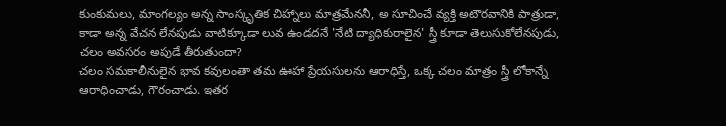కుంకుమలు, మాంగల్యం అన్న సాంస్కృతిక చిహ్నాలు మాత్రమేననీ, అ సూచించే వ్యక్తి అటౌరవానికి పాత్రుడా, కాడా అన్న వేచన లేనపుడు వాటిక్కూడా లువ ఉండదనే 'నేటి ద్యాధికురాలైన' స్త్రీ కూడా తెలుసుకోలేనపుడు, చలం అవసరం అపుడే తీరుతుందా?
చలం సమకాలీనులైన భావ కవులంతా తమ ఊహా ప్రేయసులను ఆరాధిస్తే, ఒక్క చలం మాత్రం స్త్రీ లోకాన్నే ఆరాధించాడు, గౌరంచాడు. ఇతర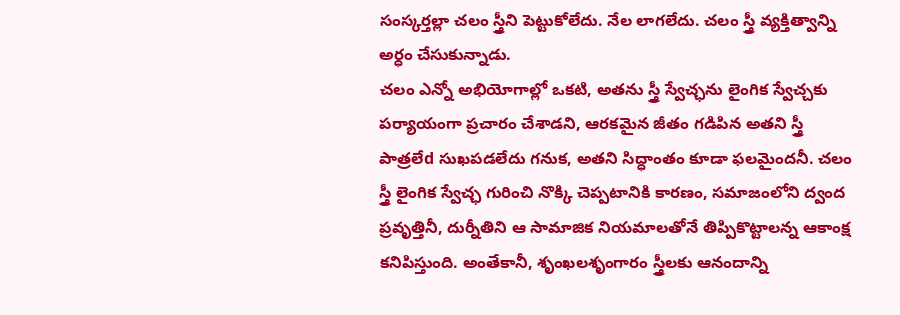సంస్కర్తల్లా చలం స్త్రీని పెట్టుకోలేదు. నేల లాగలేదు. చలం స్త్రీ వ్యక్తిత్వాన్ని అర్ధం చేసుకున్నాడు.
చలం ఎన్నో అభియోగాల్లో ఒకటి, అతను స్త్రీ స్వేచ్ఛను లైంగిక స్వేచ్చకు పర్యాయంగా ప్రచారం చేశాడని, ఆరకమైన జీతం గడిపిన అతని స్త్రీ పాత్రలేd సుఖపడలేదు గనుక, అతని సిద్ధాంతం కూడా ఫలమైందనీ. చలం స్త్రీ లైంగిక స్వేచ్ఛ గురించి నొక్కి చెప్పటానికి కారణం, సమాజంలోని ద్వంద ప్రవృత్తినీ, దుర్నీతిని ఆ సామాజిక నియమాలతోనే తిప్పికొట్టాలన్న ఆకాంక్ష కనిపిస్తుంది. అంతేకానీ, శృంఖలశృంగారం స్త్రీలకు ఆనందాన్ని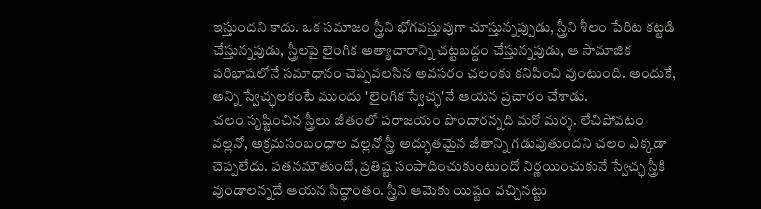ఇస్తుందని కాదు. ఒక సమాజం స్త్రీని భోగవస్తువుగా చూస్తున్నప్పుడు, స్త్రీని శీలం పేరిట కట్టడి చేస్తున్నపుడు, స్త్రీలపై లైంగిక అత్యాచారాన్ని చట్టబద్దం చేస్తున్నపుడు, ఆ సామాజిక పరిభాషలోనే సమాధానం చెప్పవలసిన అవసరం చలంకు కనిపించి వుంటుంది. అందుకే, అన్ని స్వేచ్ఛలకంటే ముందు 'లైంగిక స్వేచ్ఛ'నే ఆయన ప్రచారం చేశాడు.
చలం సృష్టించిన స్త్రీలు జీతంలో పరాజయం పొందారన్నది మరో మర్శ. లేచిపోవటం వల్లనో, అక్రమసంబంధాల వల్లనో స్త్రీ అద్భుతమైన జీతాన్ని గడుపుతుందని చలం ఎక్కడా చెప్పలేదు. పతనమౌతుందో, ప్రతిష్ట సంపాదించుకుంటుందో నిర్ణయించుకునే స్వేచ్ఛ స్త్రీకి వుండాలన్నదే ఆయన సిద్ధాంతం. స్త్రీని ఆమెకు యిష్టం వచ్చినట్టు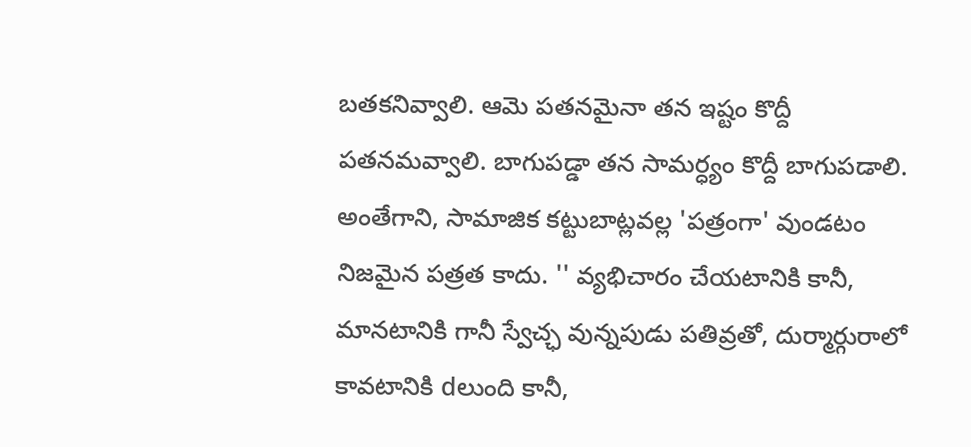బతకనివ్వాలి. ఆమె పతనమైనా తన ఇష్టం కొద్దీ పతనమవ్వాలి. బాగుపడ్డా తన సామర్ధ్యం కొద్దీ బాగుపడాలి. అంతేగాని, సామాజిక కట్టుబాట్లవల్ల 'పత్రంగా' వుండటం నిజమైన పత్రత కాదు. '' వ్యభిచారం చేయటానికి కానీ, మానటానికి గానీ స్వేచ్ఛ వున్నపుడు పతివ్రతో, దుర్మార్గురాలో కావటానికి dలుంది కానీ,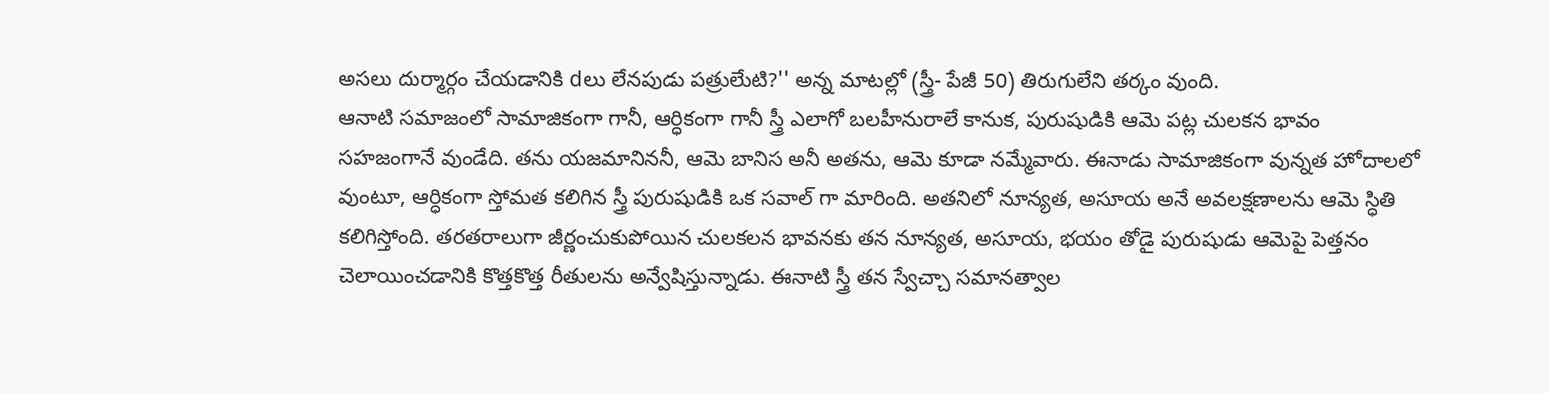అసలు దుర్మార్గం చేయడానికి dలు లేనపుడు పత్రులేుటి?'' అన్న మాటల్లో (స్త్రీ- పేజీ 50) తిరుగులేని తర్కం వుంది.
ఆనాటి సమాజంలో సామాజికంగా గానీ, ఆర్ధికంగా గానీ స్త్రీ ఎలాగో బలహీనురాలే కానుక, పురుషుడికి ఆమె పట్ల చులకన భావం సహజంగానే వుండేది. తను యజమానిననీ, ఆమె బానిస అనీ అతను, ఆమె కూడా నమ్మేవారు. ఈనాడు సామాజికంగా వున్నత హోదాలలో వుంటూ, ఆర్ధికంగా స్తోమత కలిగిన స్త్రీ పురుషుడికి ఒక సవాల్ గా మారింది. అతనిలో నూన్యత, అసూయ అనే అవలక్షణాలను ఆమె స్ధితి కలిగిస్తోంది. తరతరాలుగా జీర్ణంచుకుపోయిన చులకలన భావనకు తన నూన్యత, అసూయ, భయం తోడై పురుషుడు ఆమెపై పెత్తనం చెలాయించడానికి కొత్తకొత్త రీతులను అన్వేషిస్తున్నాడు. ఈనాటి స్త్రీ తన స్వేచ్చా సమానత్వాల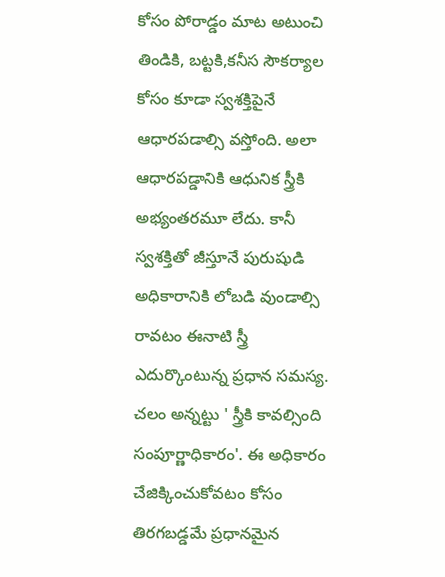కోసం పోరాడ్డం మాట అటుంచి తిండికి, బట్టకి,కనీస సౌకర్యాల కోసం కూడా స్వశక్తిపైనే ఆధారపడాల్సి వస్తోంది. అలా ఆధారపడ్డానికి ఆధునిక స్త్రీకి అభ్యంతరమూ లేదు. కానీ స్వశక్తితో జీస్తూనే పురుషుడి అధికారానికి లోబడి వుండాల్సి రావటం ఈనాటి స్త్రీ ఎదుర్కొంటున్న ప్రధాన సమస్య. చలం అన్నట్టు ' స్త్రీకి కావల్సింది సంపూర్ణాధికారం'. ఈ అధికారం చేజిక్కించుకోవటం కోసం తిరగబడ్డమే ప్రధానమైన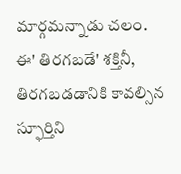మార్గమన్నాడు చలం.
ఈ' తిరగబడే' శక్తినీ, తిరగబడడానికి కావల్సిన స్ఫూర్తిని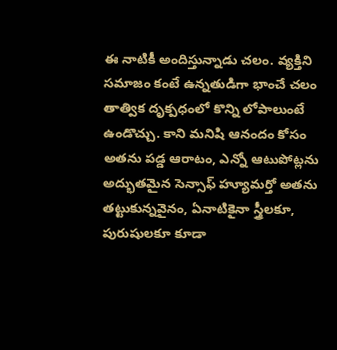ఈ నాటికీ అందిస్తున్నాడు చలం. వ్యక్తిని సమాజం కంటే ఉన్నతుడిగా భాంచే చలం తాత్విక దృక్పధంలో కొన్ని లోపాలుంటే ఉండొచ్చు. కాని మనిషి ఆనందం కోసం అతను పడ్డ ఆరాటం, ఎన్నో ఆటుపోట్లను అద్భుతమైన సెన్సాఫ్ హ్యూమర్తో అతను తట్టుకున్నవైనం, ఏనాటికైనా స్త్రీలకూ, పురుషులకూ కూడా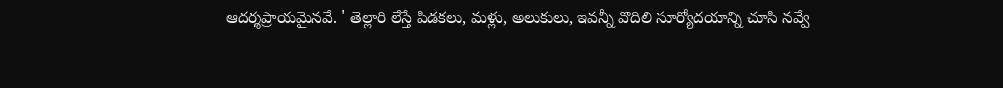ఆదర్శప్రాయమైనవే. ' తెల్లారి లేస్తే పిడకలు, మళ్లు, అలుకులు, ఇవన్నీ వొదిలి సూర్యోదయాన్ని చూసి నవ్వే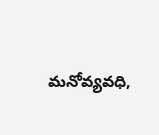మనోవ్యవధి,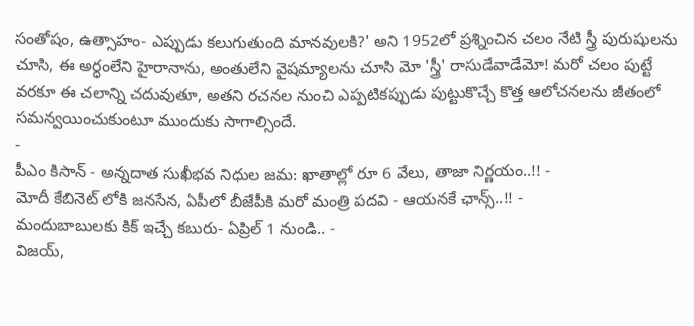సంతోషం, ఉత్సాహం- ఎప్పుడు కలుగుతుంది మానవులకి?' అని 1952లో ప్రశ్నించిన చలం నేటి స్త్రీ పురుషులను చూసి, ఈ అర్ధంలేని హైరానాను, అంతులేని వైషమ్యాలను చూసి మో 'స్త్రీ' రాసుడేవాడేమో! మరో చలం పుట్టే వరకూ ఈ చలాన్ని చదువుతూ, అతని రచనల నుంచి ఎప్పటికప్పుడు పుట్టుకొచ్చే కొత్త ఆలోచనలను జీతంలో సమన్వయించుకుంటూ ముందుకు సాగాల్సిందే.
-
పీఎం కిసాన్ - అన్నదాత సుఖీభవ నిధుల జమ: ఖాతాల్లో రూ 6 వేలు, తాజా నిర్ణయం..!! -
మోదీ కేబినెట్ లోకి జనసేన, ఏపీలో బీజేపీకి మరో మంత్రి పదవి - ఆయనకే ఛాన్స్..!! -
మందుబాబులకు కిక్ ఇచ్చే కబురు- ఏప్రిల్ 1 నుండి.. -
విజయ్,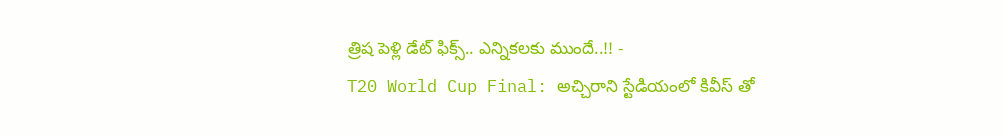త్రిష పెళ్లి డేట్ ఫిక్స్.. ఎన్నికలకు ముందే..!! -
T20 World Cup Final: అచ్చిరాని స్టేడియంలో కివీస్ తో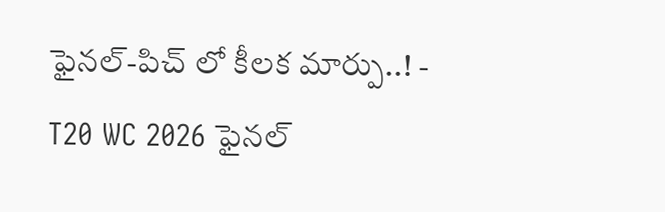ఫైనల్-పిచ్ లో కీలక మార్పు..! -
T20 WC 2026 ఫైనల్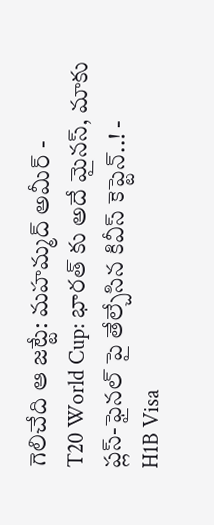గెలిచేది ఆ జట్టే: మహమ్మద్ అమీర్ -
T20 World Cup: భారత్ కు అదే మైనస్, మాకు ప్లస్-ఫైనల్ పై తేల్చేసిన కివీస్ కెప్టెన్..! -
H1B Visa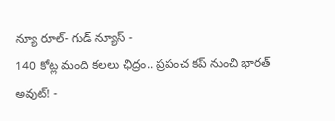న్యూ రూల్- గుడ్ న్యూస్ -
140 కోట్ల మంది కలలు ఛిద్రం.. ప్రపంచ కప్ నుంచి భారత్ అవుట్! -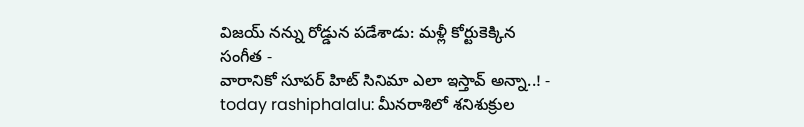విజయ్ నన్ను రోడ్డున పడేశాడు: మళ్లీ కోర్టుకెక్కిన సంగీత -
వారానికో సూపర్ హిట్ సినిమా ఎలా ఇస్తావ్ అన్నా..! -
today rashiphalalu: మీనరాశిలో శనిశుక్రుల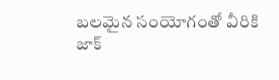బలమైన సంయోగంతో వీరికి జాక్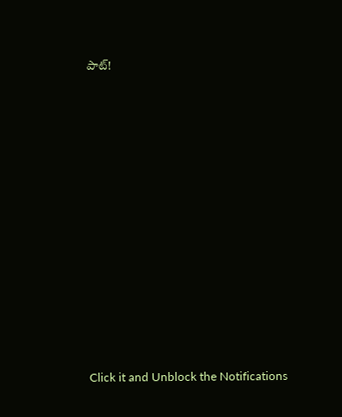పాట్!












Click it and Unblock the Notifications